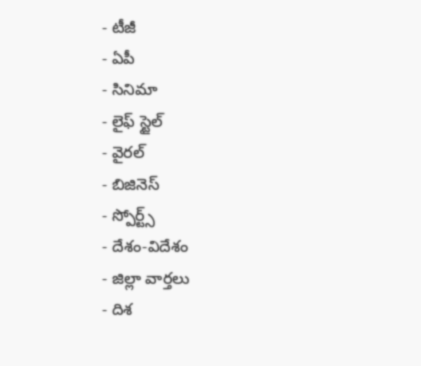- టీజీ
- ఏపీ
- సినిమా
- లైఫ్ స్టైల్
- వైరల్
- బిజినెస్
- స్పోర్ట్స్
- దేశం-విదేశం
- జిల్లా వార్తలు
- దిశ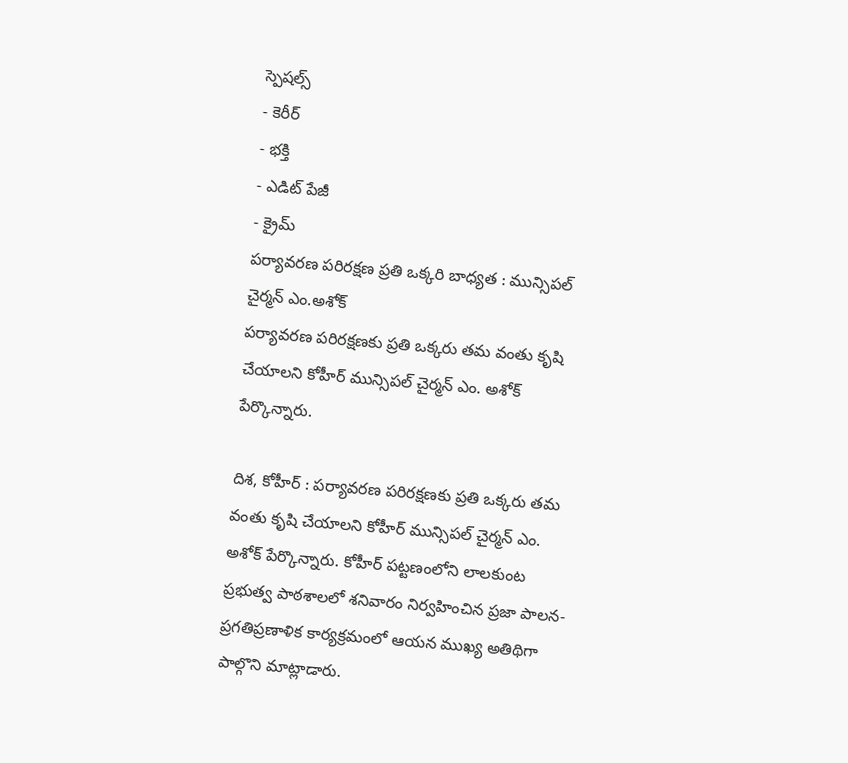స్పెషల్స్
- కెరీర్
- భక్తి
- ఎడిట్ పేజీ
- క్రైమ్
పర్యావరణ పరిరక్షణ ప్రతి ఒక్కరి బాధ్యత : మున్సిపల్ చైర్మన్ ఎం.అశోక్
పర్యావరణ పరిరక్షణకు ప్రతి ఒక్కరు తమ వంతు కృషి చేయాలని కోహీర్ మున్సిపల్ చైర్మన్ ఎం. అశోక్ పేర్కొన్నారు.

దిశ, కోహీర్ : పర్యావరణ పరిరక్షణకు ప్రతి ఒక్కరు తమ వంతు కృషి చేయాలని కోహీర్ మున్సిపల్ చైర్మన్ ఎం. అశోక్ పేర్కొన్నారు. కోహీర్ పట్టణంలోని లాలకుంట ప్రభుత్వ పాఠశాలలో శనివారం నిర్వహించిన ప్రజా పాలన- ప్రగతిప్రణాళిక కార్యక్రమంలో ఆయన ముఖ్య అతిథిగా పాల్గొని మాట్లాడారు.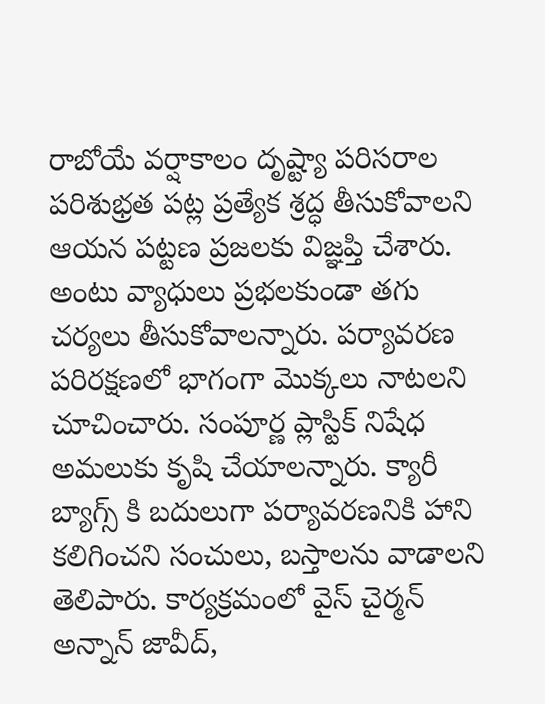రాబోయే వర్షాకాలం దృష్ట్యా పరిసరాల పరిశుభ్రత పట్ల ప్రత్యేక శ్రద్ధ తీసుకోవాలని ఆయన పట్టణ ప్రజలకు విజ్ఞప్తి చేశారు. అంటు వ్యాధులు ప్రభలకుండా తగు చర్యలు తీసుకోవాలన్నారు. పర్యావరణ పరిరక్షణలో భాగంగా మొక్కలు నాటలని చూచించారు. సంపూర్ణ ప్లాస్టిక్ నిషేధ అమలుకు కృషి చేయాలన్నారు. క్యారీ బ్యాగ్స్ కి బదులుగా పర్యావరణనికి హాని కలిగించని సంచులు, బస్తాలను వాడాలని తెలిపారు. కార్యక్రమంలో వైస్ చైర్మన్ అన్నాన్ జావీద్,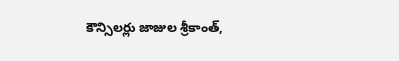కౌన్సిలర్లు జాజుల శ్రీకాంత్,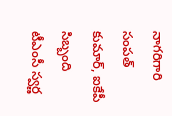నాగరిగారి సంపత్ కుమార్, ఐకేపీ సిబ్బంది టీఎంసీ స్వర్ణ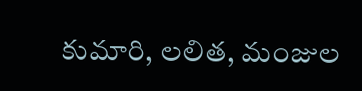కుమారి, లలిత, మంజుల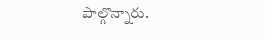పాల్గొన్నారు.